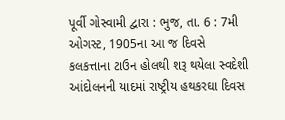પૂર્વી ગોસ્વામી દ્વારા : ભુજ, તા. 6 : 7મી ઓગસ્ટ, 1905ના આ જ દિવસે
કલકત્તાના ટાઉન હોલથી શરૂ થયેલા સ્વદેશી આંદોલનની યાદમાં રાષ્ટ્રીય હથકરઘા દિવસ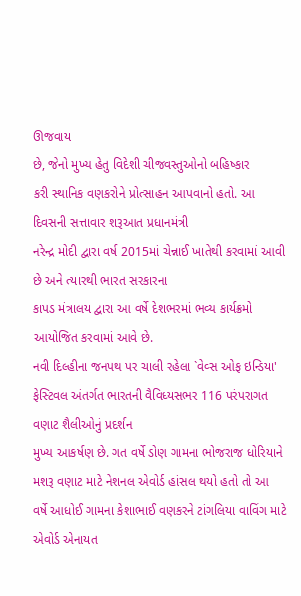ઊજવાય
છે, જેનો મુખ્ય હેતુ વિદેશી ચીજવસ્તુઓનો બહિષ્કાર
કરી સ્થાનિક વણકરોને પ્રોત્સાહન આપવાનો હતો. આ દિવસની સત્તાવાર શરૂઆત પ્રધાનમંત્રી
નરેન્દ્ર મોદી દ્વારા વર્ષ 2015માં ચેન્નાઈ ખાતેથી કરવામાં આવી છે અને ત્યારથી ભારત સરકારના
કાપડ મંત્રાલય દ્વારા આ વર્ષે દેશભરમાં ભવ્ય કાર્યક્રમો આયોજિત કરવામાં આવે છે.
નવી દિલ્હીના જનપથ પર ચાલી રહેલા `વેવ્સ ઓફ ઇન્ડિયા' ફેસ્ટિવલ અંતર્ગત ભારતની વૈવિધ્યસભર 116 પરંપરાગત વણાટ શૈલીઓનું પ્રદર્શન
મુખ્ય આકર્ષણ છે. ગત વર્ષે ડોણ ગામના ભોજરાજ ધોરિયાને મશરૂ વણાટ માટે નેશનલ એવોર્ડ હાંસલ થયો હતો તો આ
વર્ષે આધોઈ ગામના કેશાભાઈ વણકરને ટાંગલિયા વાવિંગ માટે એવોર્ડ એનાયત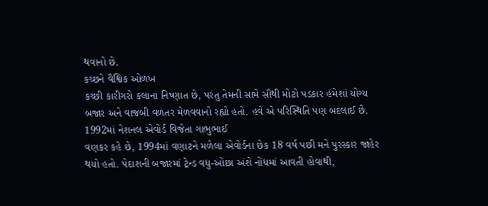થવાનો છે.
કચ્છને વૈશ્વિક ઓળખ
કચ્છી કારીગરો કલાના નિષ્ણાત છે, પરંતુ તેમની સામે સૌથી મોટો પડકાર હંમેશાં યોગ્ય
બજાર અને વાજબી વળતર મેળવવાનો રહ્યો હતો. હવે એ પરિસ્થિતિ પણ બદલાઈ છે. 1992માં નેશનલ એવોર્ડ વિજેતા ગાભુભાઈ
વણકર કહે છે, 1994માં વણાટને મળેલા એવોર્ડના છેક 18 વર્ષ પછી મને પુરસ્કાર જાહેર
થયો હતો. પેદાશની બજારમાં ટ્રેન્ડ વધુ-ઓછા અંશે નોંધમાં આવતી હોવાથી,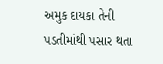અમુક દાયકા તેની પડતીમાંથી પસાર થતા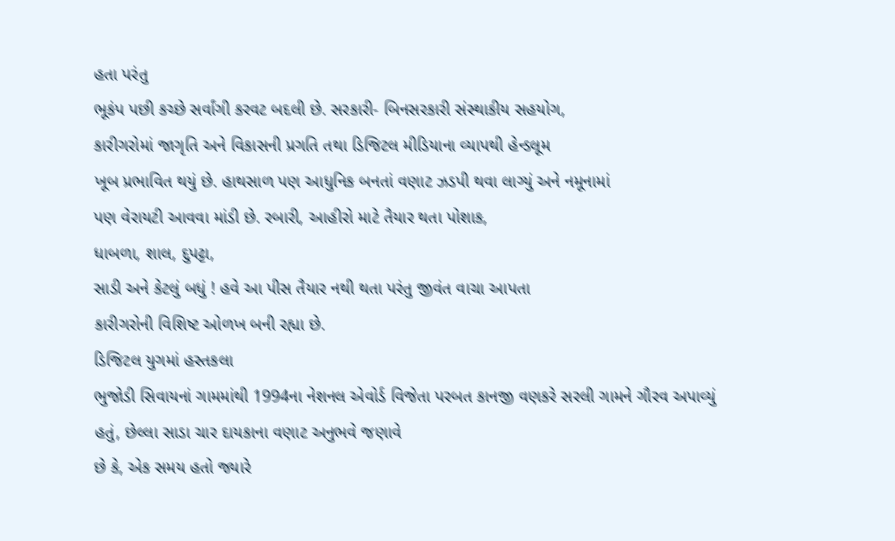હતા પરંતુ
ભૂકંપ પછી કચ્છે સર્વાંગી કરવટ બદલી છે. સરકારી- બિનસરકારી સંસ્થાકીય સહયોગ,
કારીગરોમાં જાગૃતિ અને વિકાસની પ્રગતિ તથા ડિજિટલ મીડિયાના વ્યાપથી હેન્ડલૂમ
ખૂબ પ્રભાવિત થયું છે. હાથસાળ પણ આધુનિક બનતાં વણાટ ઝડપી થવા લાગ્યું અને નમૂનામાં
પણ વેરાયટી આવવા માંડી છે. રબારી, આહીરો માટે તૈયાર થતા પોશાક,
ધાબળા, શાલ, દુપટ્ટા,
સાડી અને કેટલું બધું ! હવે આ પીસ તૈયાર નથી થતા પરંતુ જીવંત વાચા આપતા
કારીગરોની વિશિષ્ટ ઓળખ બની રહ્યા છે.
ડિજિટલ યુગમાં હસ્તકલા
ભુજોડી સિવાયનાં ગામમાંથી 1994ના નેશનલ એવોર્ડ વિજેતા પરબત કાનજી વણકરે સરલી ગામને ગૌરવ અપાવ્યું
હતું, છેલ્લા સાડા ચાર દાયકાના વણાટ અનુભવે જણાવે
છે કે, એક સમય હતો જ્યારે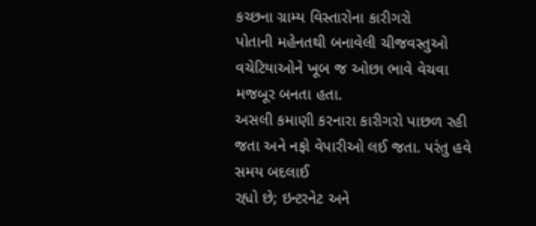કચ્છના ગ્રામ્ય વિસ્તારોના કારીગરો
પોતાની મહેનતથી બનાવેલી ચીજવસ્તુઓ વચેટિયાઓને ખૂબ જ ઓછા ભાવે વેચવા મજબૂર બનતા હતા.
અસલી કમાણી કરનારા કારીગરો પાછળ રહી જતા અને નફો વેપારીઓ લઈ જતા. પરંતુ હવે સમય બદલાઈ
રહ્યો છે; ઇન્ટરનેટ અને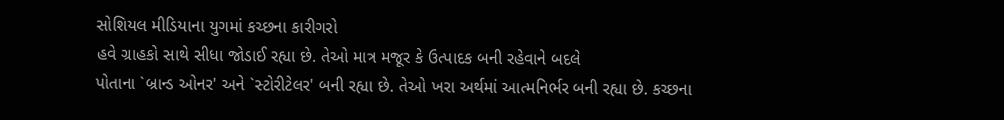સોશિયલ મીડિયાના યુગમાં કચ્છના કારીગરો
હવે ગ્રાહકો સાથે સીધા જોડાઈ રહ્યા છે. તેઓ માત્ર મજૂર કે ઉત્પાદક બની રહેવાને બદલે
પોતાના `બ્રાન્ડ ઓનર' અને `સ્ટોરીટેલર' બની રહ્યા છે. તેઓ ખરા અર્થમાં આત્મનિર્ભર બની રહ્યા છે. કચ્છના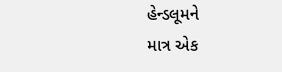હેન્ડલૂમને
માત્ર એક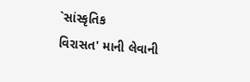`સાંસ્કૃતિક
વિરાસત' માની લેવાની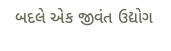બદલે એક જીવંત ઉદ્યોગ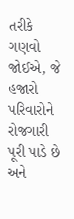તરીકે ગણવો
જોઈએ, જે હજારો પરિવારોને રોજગારી પૂરી પાડે છે અને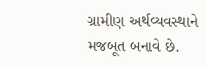ગ્રામીણ અર્થવ્યવસ્થાને
મજબૂત બનાવે છે.